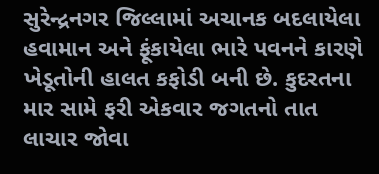સુરેન્દ્રનગર જિલ્લામાં અચાનક બદલાયેલા હવામાન અને ફૂંકાયેલા ભારે પવનને કારણે ખેડૂતોની હાલત કફોડી બની છે. કુદરતના માર સામે ફરી એકવાર જગતનો તાત લાચાર જોવા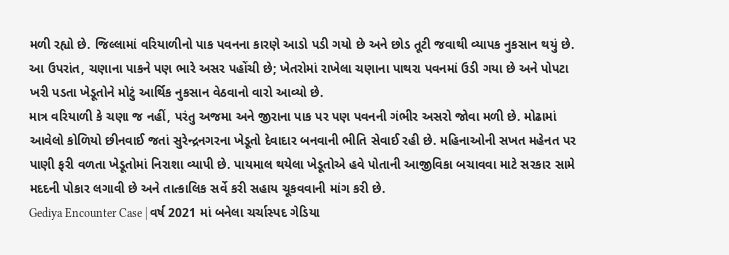મળી રહ્યો છે. જિલ્લામાં વરિયાળીનો પાક પવનના કારણે આડો પડી ગયો છે અને છોડ તૂટી જવાથી વ્યાપક નુકસાન થયું છે. આ ઉપરાંત, ચણાના પાકને પણ ભારે અસર પહોંચી છે; ખેતરોમાં રાખેલા ચણાના પાથરા પવનમાં ઉડી ગયા છે અને પોપટા ખરી પડતા ખેડૂતોને મોટું આર્થિક નુકસાન વેઠવાનો વારો આવ્યો છે.
માત્ર વરિયાળી કે ચણા જ નહીં, પરંતુ અજમા અને જીરાના પાક પર પણ પવનની ગંભીર અસરો જોવા મળી છે. મોઢામાં આવેલો કોળિયો છીનવાઈ જતાં સુરેન્દ્રનગરના ખેડૂતો દેવાદાર બનવાની ભીતિ સેવાઈ રહી છે. મહિનાઓની સખત મહેનત પર પાણી ફરી વળતા ખેડૂતોમાં નિરાશા વ્યાપી છે. પાયમાલ થયેલા ખેડૂતોએ હવે પોતાની આજીવિકા બચાવવા માટે સરકાર સામે મદદની પોકાર લગાવી છે અને તાત્કાલિક સર્વે કરી સહાય ચૂકવવાની માંગ કરી છે.
Gediya Encounter Case | વર્ષ 2021 માં બનેલા ચર્ચાસ્પદ ગેડિયા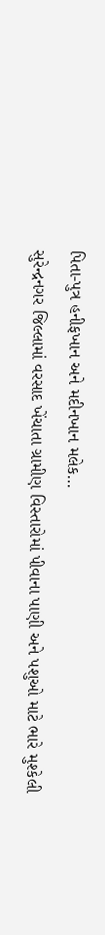પિતા-પુત્ર હનીફખાન અને મદીનખાન મલેક…
સુરેન્દ્રનગર જિલ્લામાં વરસાદ ખેંચાતા ગ્રામીણ વિસ્તારોમાં પીવાના પાણી અને પશુઓ માટે ભારે મુશ્કેલી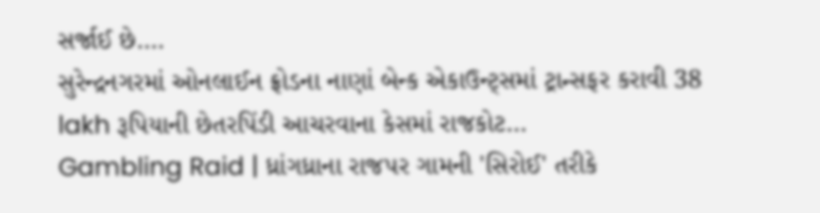સર્જાઈ છે.…
સુરેન્દ્રનગરમાં ઓનલાઈન ફ્રોડના નાણાં બેન્ક એકાઉન્ટ્સમાં ટ્રાન્સફર કરાવી 38 lakh રૂપિયાની છેતરપિંડી આચરવાના કેસમાં રાજકોટ…
Gambling Raid | ધ્રાંગધ્રાના રાજપર ગામની 'સિરોઈ' તરીકે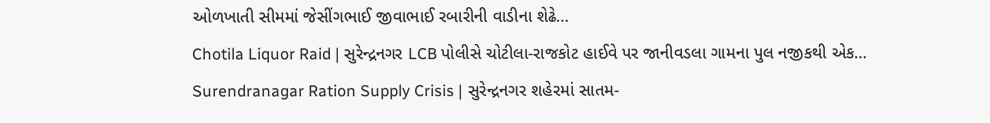ઓળખાતી સીમમાં જેસીંગભાઈ જીવાભાઈ રબારીની વાડીના શેઢે…
Chotila Liquor Raid | સુરેન્દ્રનગર LCB પોલીસે ચોટીલા-રાજકોટ હાઈવે પર જાનીવડલા ગામના પુલ નજીકથી એક…
Surendranagar Ration Supply Crisis | સુરેન્દ્રનગર શહેરમાં સાતમ-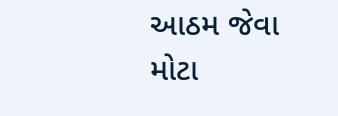આઠમ જેવા મોટા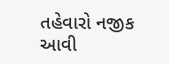તહેવારો નજીક આવી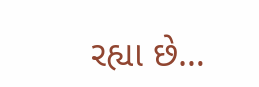રહ્યા છે…